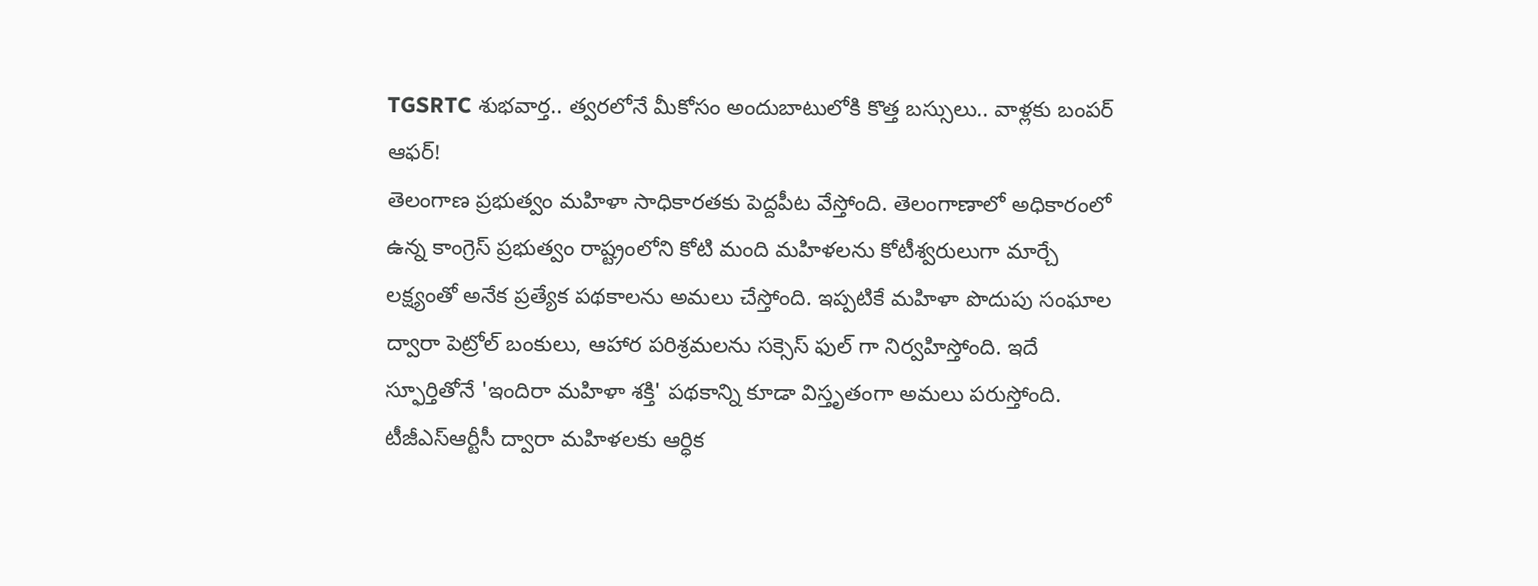TGSRTC శుభవార్త.. త్వరలోనే మీకోసం అందుబాటులోకి కొత్త బస్సులు.. వాళ్లకు బంపర్ ఆఫర్!
తెలంగాణ ప్రభుత్వం మహిళా సాధికారతకు పెద్దపీట వేస్తోంది. తెలంగాణాలో అధికారంలో ఉన్న కాంగ్రెస్ ప్రభుత్వం రాష్ట్రంలోని కోటి మంది మహిళలను కోటీశ్వరులుగా మార్చే లక్ష్యంతో అనేక ప్రత్యేక పథకాలను అమలు చేస్తోంది. ఇప్పటికే మహిళా పొదుపు సంఘాల ద్వారా పెట్రోల్ బంకులు, ఆహార పరిశ్రమలను సక్సెస్ ఫుల్ గా నిర్వహిస్తోంది. ఇదే స్ఫూర్తితోనే 'ఇందిరా మహిళా శక్తి' పథకాన్ని కూడా విస్తృతంగా అమలు పరుస్తోంది.
టీజీఎస్ఆర్టీసీ ద్వారా మహిళలకు ఆర్ధిక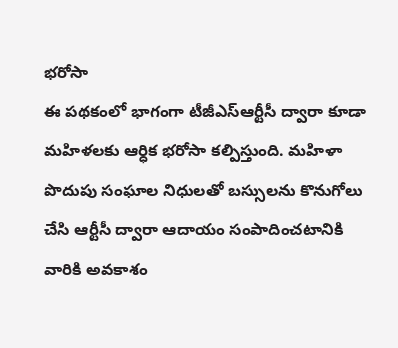భరోసా
ఈ పథకంలో భాగంగా టీజీఎస్ఆర్టీసీ ద్వారా కూడా మహిళలకు ఆర్ధిక భరోసా కల్పిస్తుంది. మహిళా పొదుపు సంఘాల నిధులతో బస్సులను కొనుగోలు చేసి ఆర్టీసీ ద్వారా ఆదాయం సంపాదించటానికి వారికి అవకాశం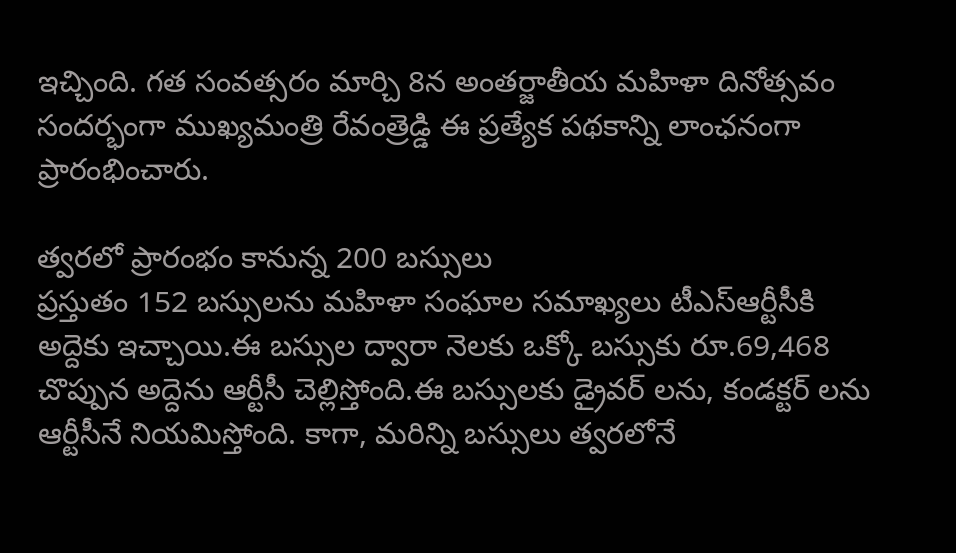ఇచ్చింది. గత సంవత్సరం మార్చి 8న అంతర్జాతీయ మహిళా దినోత్సవం సందర్భంగా ముఖ్యమంత్రి రేవంత్రెడ్డి ఈ ప్రత్యేక పథకాన్ని లాంఛనంగా ప్రారంభించారు.

త్వరలో ప్రారంభం కానున్న 200 బస్సులు
ప్రస్తుతం 152 బస్సులను మహిళా సంఘాల సమాఖ్యలు టీఎస్ఆర్టీసీకి అద్దెకు ఇచ్చాయి.ఈ బస్సుల ద్వారా నెలకు ఒక్కో బస్సుకు రూ.69,468 చొప్పున అద్దెను ఆర్టీసీ చెల్లిస్తోంది.ఈ బస్సులకు డ్రైవర్ లను, కండక్టర్ లను ఆర్టీసీనే నియమిస్తోంది. కాగా, మరిన్ని బస్సులు త్వరలోనే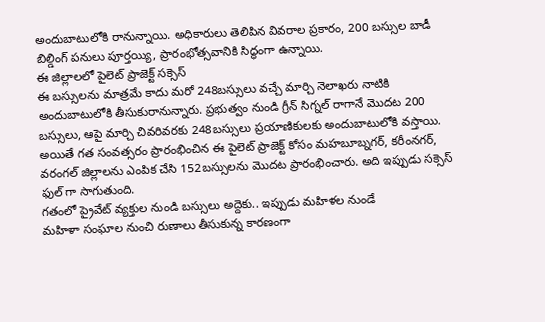అందుబాటులోకి రానున్నాయి. అధికారులు తెలిపిన వివరాల ప్రకారం, 200 బస్సుల బాడీ బిల్డింగ్ పనులు పూర్తయ్యి, ప్రారంభోత్సవానికి సిద్ధంగా ఉన్నాయి.
ఈ జిల్లాలలో పైలెట్ ప్రాజెక్ట్ సక్సెస్
ఈ బస్సులను మాత్రమే కాదు మరో 248బస్సులు వచ్చే మార్చి నెలాఖరు నాటికి అందుబాటులోకి తీసుకురానున్నారు. ప్రభుత్వం నుండి గ్రీన్ సిగ్నల్ రాగానే మొదట 200 బస్సులు, ఆపై మార్చి చివరివరకు 248బస్సులు ప్రయాణికులకు అందుబాటులోకి వస్తాయి. అయితే గత సంవత్సరం ప్రారంభించిన ఈ పైలెట్ ప్రాజెక్ట్ కోసం మహబూబ్నగర్, కరీంనగర్, వరంగల్ జిల్లాలను ఎంపిక చేసి 152బస్సులను మొదట ప్రారంభించారు. అది ఇప్పుడు సక్సెస్ ఫుల్ గా సాగుతుంది.
గతంలో ప్రైవేట్ వ్యక్తుల నుండి బస్సులు అద్దెకు.. ఇప్పుడు మహిళల నుండే
మహిళా సంఘాల నుంచి రుణాలు తీసుకున్న కారణంగా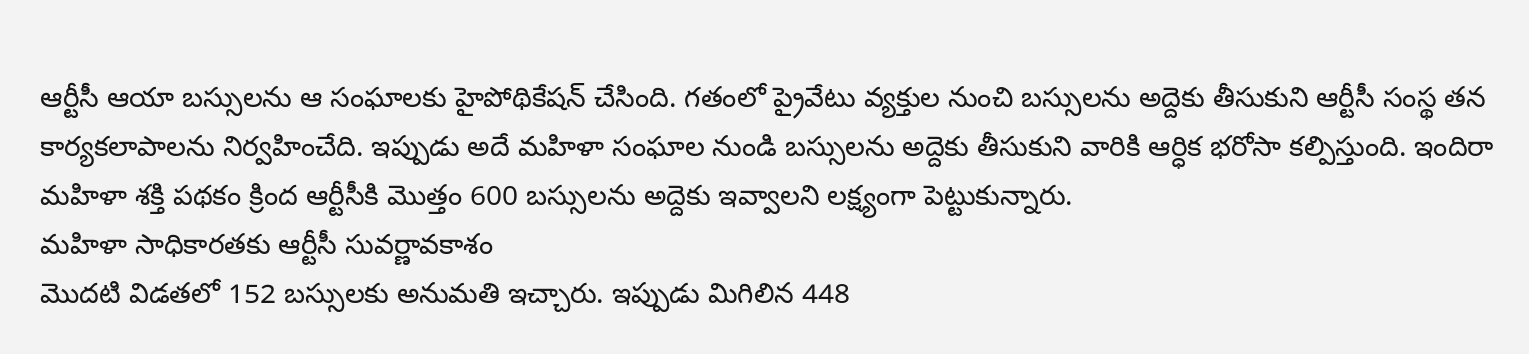ఆర్టీసీ ఆయా బస్సులను ఆ సంఘాలకు హైపోథికేషన్ చేసింది. గతంలో ప్రైవేటు వ్యక్తుల నుంచి బస్సులను అద్దెకు తీసుకుని ఆర్టీసీ సంస్థ తన కార్యకలాపాలను నిర్వహించేది. ఇప్పుడు అదే మహిళా సంఘాల నుండి బస్సులను అద్దెకు తీసుకుని వారికి ఆర్ధిక భరోసా కల్పిస్తుంది. ఇందిరా మహిళా శక్తి పథకం క్రింద ఆర్టీసీకి మొత్తం 600 బస్సులను అద్దెకు ఇవ్వాలని లక్ష్యంగా పెట్టుకున్నారు.
మహిళా సాధికారతకు ఆర్టీసీ సువర్ణావకాశం
మొదటి విడతలో 152 బస్సులకు అనుమతి ఇచ్చారు. ఇప్పుడు మిగిలిన 448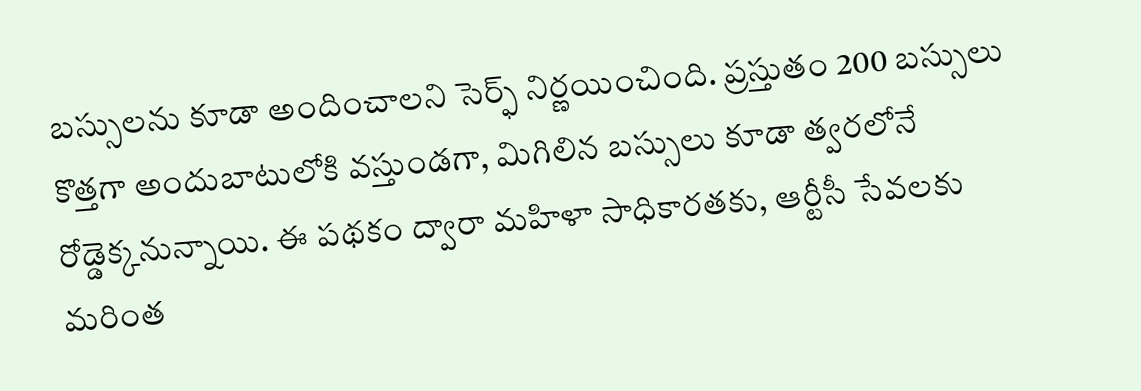బస్సులను కూడా అందించాలని సెర్ఫ్ నిర్ణయించింది. ప్రస్తుతం 200 బస్సులు కొత్తగా అందుబాటులోకి వస్తుండగా, మిగిలిన బస్సులు కూడా త్వరలోనే రోడ్డెక్కనున్నాయి. ఈ పథకం ద్వారా మహిళా సాధికారతకు, ఆర్టీసీ సేవలకు మరింత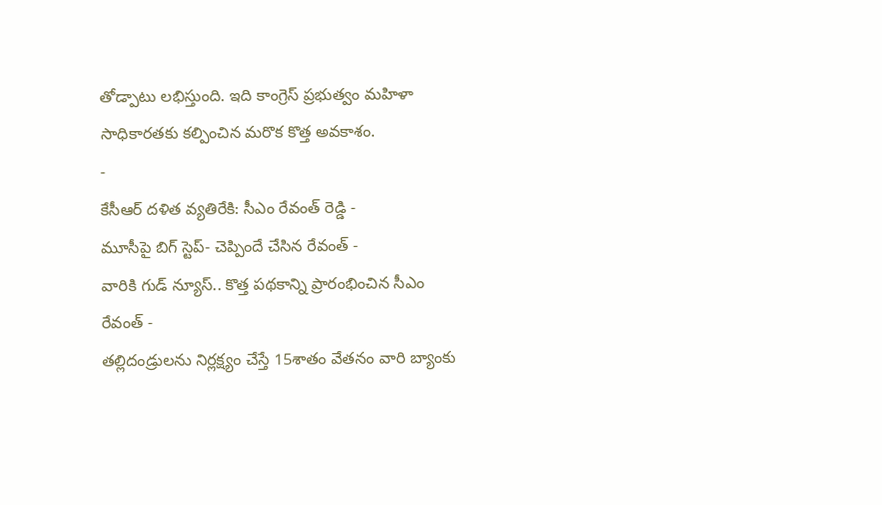తోడ్పాటు లభిస్తుంది. ఇది కాంగ్రెస్ ప్రభుత్వం మహిళా సాధికారతకు కల్పించిన మరొక కొత్త అవకాశం.
-
కేసీఆర్ దళిత వ్యతిరేకి: సీఎం రేవంత్ రెడ్డి -
మూసీపై బిగ్ స్టెప్- చెప్పిందే చేసిన రేవంత్ -
వారికి గుడ్ న్యూస్.. కొత్త పథకాన్ని ప్రారంభించిన సీఎం రేవంత్ -
తల్లిదండ్రులను నిర్లక్ష్యం చేస్తే 15శాతం వేతనం వారి బ్యాంకు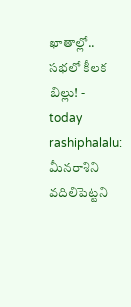ఖాతాల్లో.. సభలో కీలక బిల్లు! -
today rashiphalalu: మీనరాశిని వదిలిపెట్టని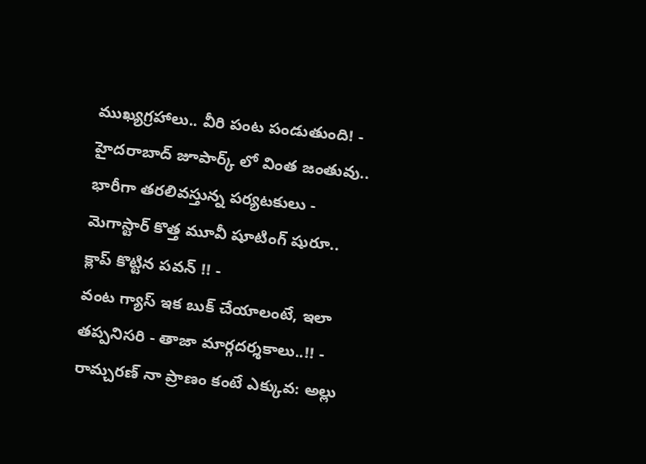ముఖ్యగ్రహాలు.. వీరి పంట పండుతుంది! -
హైదరాబాద్ జూపార్క్ లో వింత జంతువు.. భారీగా తరలివస్తున్న పర్యటకులు -
మెగాస్టార్ కొత్త మూవీ షూటింగ్ షురూ.. క్లాప్ కొట్టిన పవన్ !! -
వంట గ్యాస్ ఇక బుక్ చేయాలంటే, ఇలా తప్పనిసరి - తాజా మార్గదర్శకాలు..!! -
రామ్చరణ్ నా ప్రాణం కంటే ఎక్కువ: అల్లు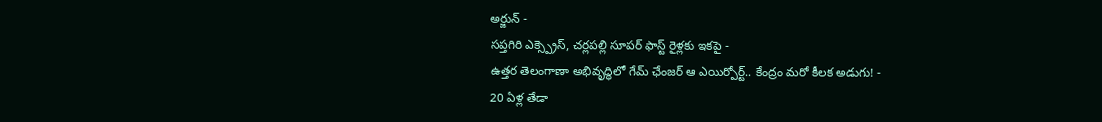అర్జున్ -
సప్తగిరి ఎక్స్ప్రెస్, చర్లపల్లి సూపర్ ఫాస్ట్ రైళ్లకు ఇకపై -
ఉత్తర తెలంగాణా అభివృద్ధిలో గేమ్ ఛేంజర్ ఆ ఎయిర్పోర్ట్.. కేంద్రం మరో కీలక అడుగు! -
20 ఏళ్ల తేడా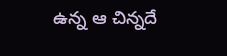ఉన్న ఆ చిన్నదే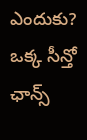ఎందుకు? ఒక్క సీన్తో ఛాన్స్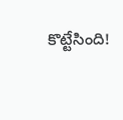కొట్టేసింది!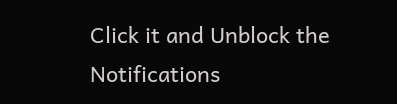Click it and Unblock the Notifications